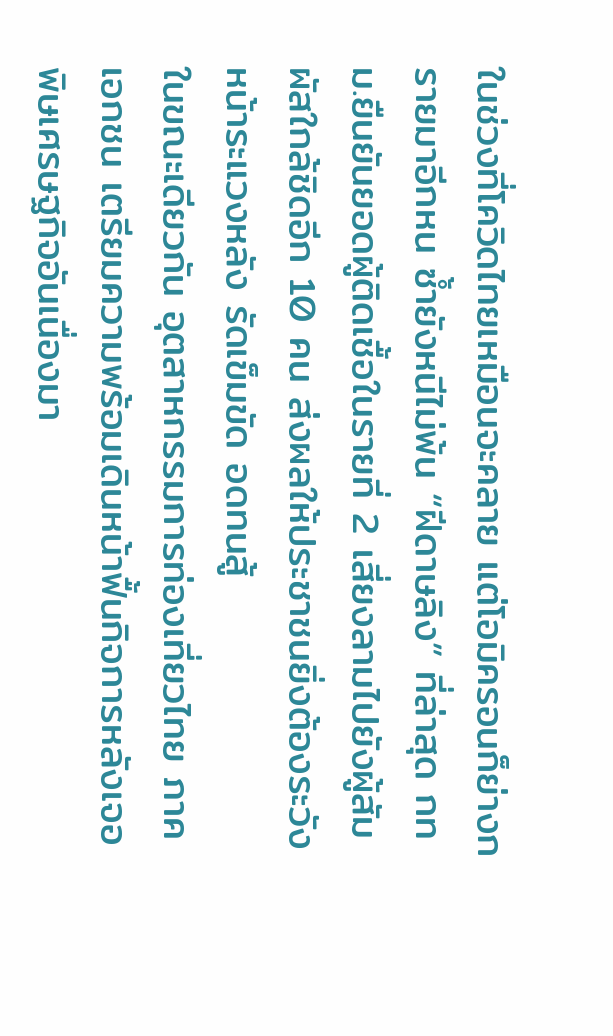ในช่วงที่โควิดไทยเหมือนจะคลาย แต่โอมิครอนก็ย่างกรายมาอีกหน ซ้ำยังหนีไม่พ้น “ฝีดาษลิง” ที่ล่าสุด กทม.ยืนยันยอดผู้ติดเชื้อในรายที่ 2 เสี่ยงลามไปยังผู้สัมผัสใกล้ชิดอีก 10 คน ส่งผลให้ประชาชนยิ่งต้องระวังหน้าระแวงหลัง รัดเข็มขัด อดทนสู้
ในขณะเดียวกัน อุตสาหกรรมการท่องเที่ยวไทย ภาคเอกชน เตรียมความพร้อมเดินหน้าฟื้นกิจการหลังเจอพิษเศรษฐกิจอันเนื่องมา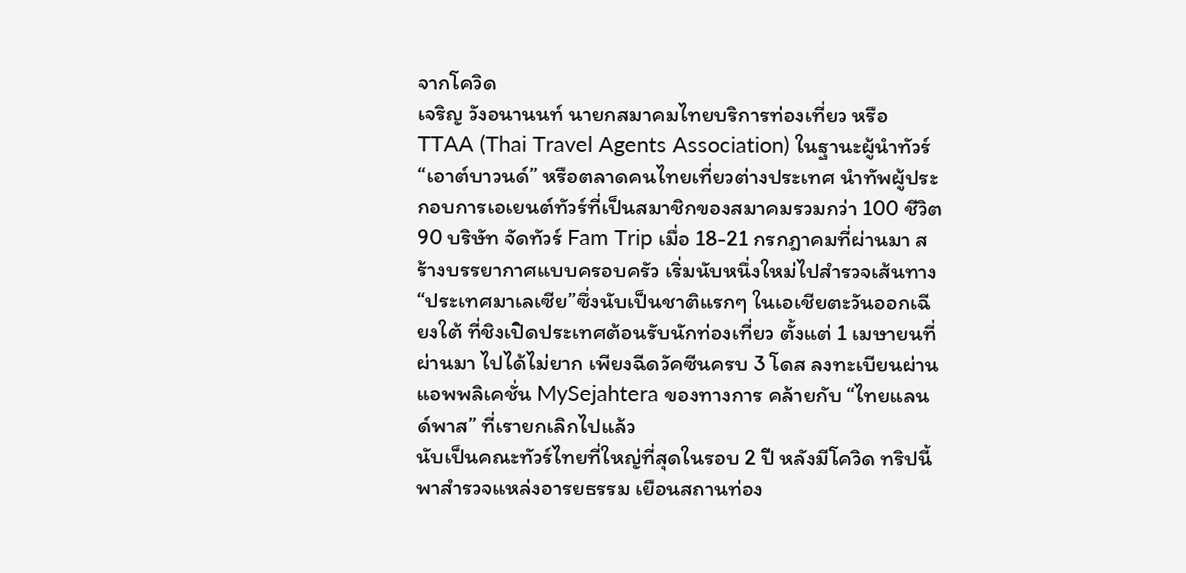จากโควิด
เจริญ วังอนานนท์ นายกสมาคมไทยบริการท่องเที่ยว หรือ TTAA (Thai Travel Agents Association) ในฐานะผู้นำทัวร์ “เอาต์บาวนด์” หรือตลาดคนไทยเที่ยวต่างประเทศ นำทัพผู้ประกอบการเอเยนต์ทัวร์ที่เป็นสมาชิกของสมาคมรวมกว่า 100 ชีวิต 90 บริษัท จัดทัวร์ Fam Trip เมื่อ 18-21 กรกฎาคมที่ผ่านมา สร้างบรรยากาศแบบครอบครัว เริ่มนับหนึ่งใหม่ไปสำรวจเส้นทาง “ประเทศมาเลเซีย”ซึ่งนับเป็นชาติแรกๆ ในเอเชียตะวันออกเฉียงใต้ ที่ชิงเปิดประเทศต้อนรับนักท่องเที่ยว ตั้งแต่ 1 เมษายนที่ผ่านมา ไปได้ไม่ยาก เพียงฉีดวัคซีนครบ 3 โดส ลงทะเบียนผ่านแอพพลิเคชั่น MySejahtera ของทางการ คล้ายกับ “ไทยแลนด์พาส” ที่เรายกเลิกไปแล้ว
นับเป็นคณะทัวร์ไทยที่ใหญ่ที่สุดในรอบ 2 ปี หลังมีโควิด ทริปนี้พาสำรวจแหล่งอารยธรรม เยือนสถานท่อง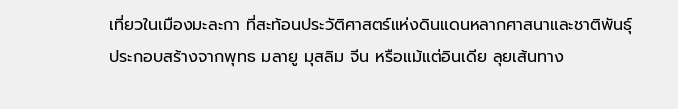เที่ยวในเมืองมะละกา ที่สะท้อนประวัติศาสตร์แห่งดินแดนหลากศาสนาและชาติพันธุ์ ประกอบสร้างจากพุทธ มลายู มุสลิม จีน หรือแม้แต่อินเดีย ลุยเส้นทาง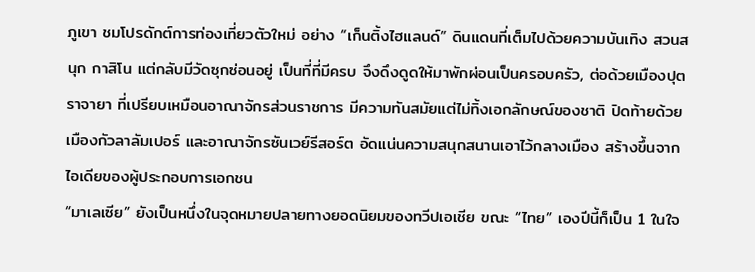ภูเขา ชมโปรดักต์การท่องเที่ยวตัวใหม่ อย่าง “เก็นติ้งไฮแลนด์” ดินแดนที่เต็มไปด้วยความบันเทิง สวนสนุก กาสิโน แต่กลับมีวัดซุกซ่อนอยู่ เป็นที่ที่มีครบ จึงดึงดูดให้มาพักผ่อนเป็นครอบครัว, ต่อด้วยเมืองปุตราจายา ที่เปรียบเหมือนอาณาจักรส่วนราชการ มีความทันสมัยแต่ไม่ทิ้งเอกลักษณ์ของชาติ ปิดท้ายด้วยเมืองกัวลาลัมเปอร์ และอาณาจักรซันเวย์รีสอร์ต อัดแน่นความสนุกสนานเอาไว้กลางเมือง สร้างขึ้นจากไอเดียของผู้ประกอบการเอกชน
“มาเลเซีย” ยังเป็นหนึ่งในจุดหมายปลายทางยอดนิยมของทวีปเอเชีย ขณะ “ไทย” เองปีนี้ก็เป็น 1 ในใจ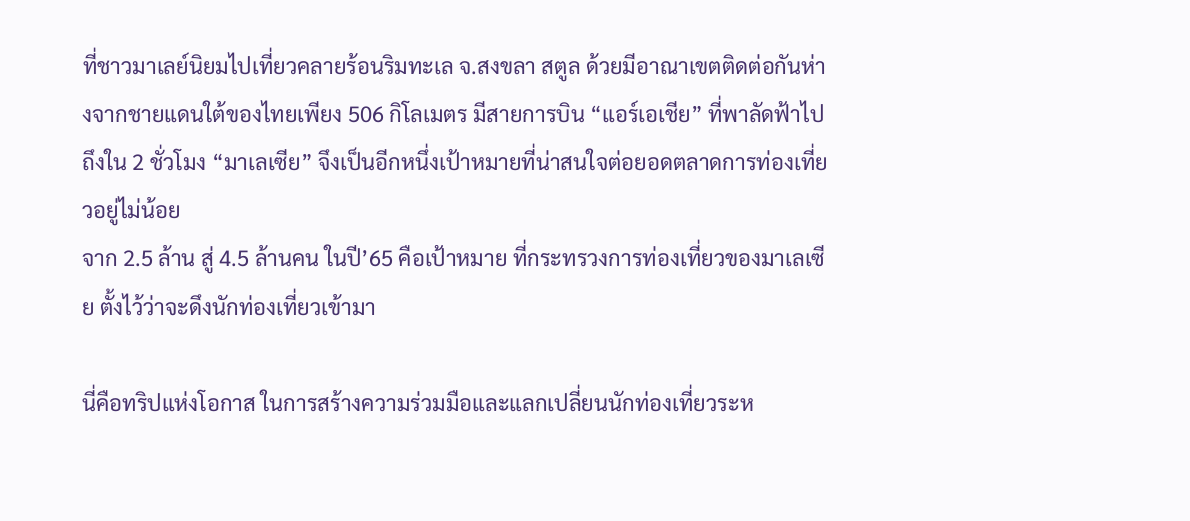ที่ชาวมาเลย์นิยมไปเที่ยวคลายร้อนริมทะเล จ.สงขลา สตูล ด้วยมีอาณาเขตติดต่อกันห่างจากชายแดนใต้ของไทยเพียง 506 กิโลเมตร มีสายการบิน “แอร์เอเชีย” ที่พาลัดฟ้าไปถึงใน 2 ชั่วโมง “มาเลเซีย” จึงเป็นอีกหนึ่งเป้าหมายที่น่าสนใจต่อยอดตลาดการท่องเที่ยวอยู่ไม่น้อย
จาก 2.5 ล้าน สู่ 4.5 ล้านคน ในปี’65 คือเป้าหมาย ที่กระทรวงการท่องเที่ยวของมาเลเซีย ตั้งไว้ว่าจะดึงนักท่องเที่ยวเข้ามา

นี่คือทริปแห่งโอกาส ในการสร้างความร่วมมือและแลกเปลี่ยนนักท่องเที่ยวระห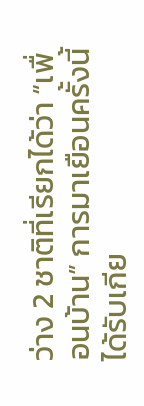ว่าง 2 ชาติที่เรียกได้ว่า “เพื่อนบ้าน” การมาเยือนครั้งนี้ ได้รับเกีย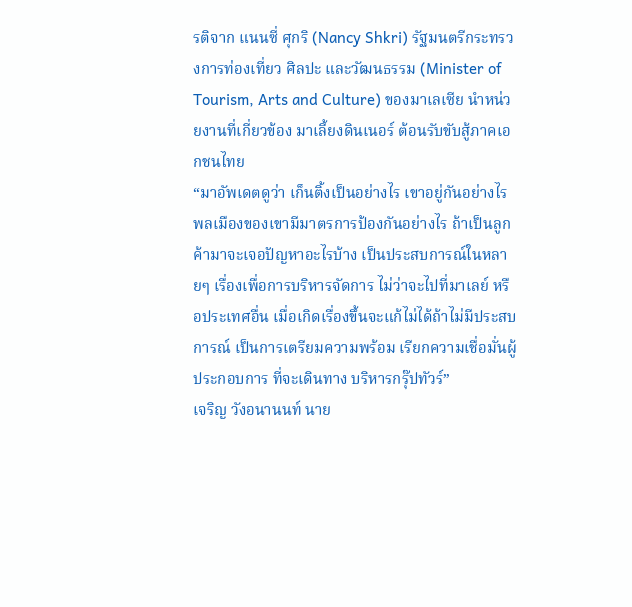รติจาก แนนซี่ ศุกริ (Nancy Shkri) รัฐมนตรีกระทรวงการท่องเที่ยว ศิลปะ และวัฒนธรรม (Minister of Tourism, Arts and Culture) ของมาเลเซีย นำหน่วยงานที่เกี่ยวข้อง มาเลี้ยงดินเนอร์ ต้อนรับขับสู้ภาคเอกชนไทย
“มาอัพเดตดูว่า เก็นติ้งเป็นอย่างไร เขาอยู่กันอย่างไร พลเมืองของเขามีมาตรการป้องกันอย่างไร ถ้าเป็นลูกค้ามาจะเจอปัญหาอะไรบ้าง เป็นประสบการณ์ในหลายๆ เรื่องเพื่อการบริหารจัดการ ไม่ว่าจะไปที่มาเลย์ หรือประเทศอื่น เมื่อเกิดเรื่องขึ้นจะแก้ไม่ได้ถ้าไม่มีประสบการณ์ เป็นการเตรียมความพร้อม เรียกความเชื่อมั่นผู้ประกอบการ ที่จะเดินทาง บริหารกรุ๊ปทัวร์”
เจริญ วังอนานนท์ นาย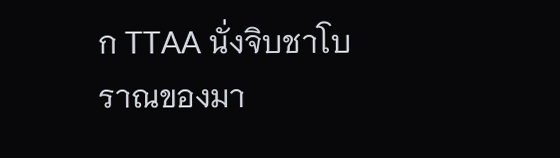ก TTAA นั่งจิบชาโบราณของมา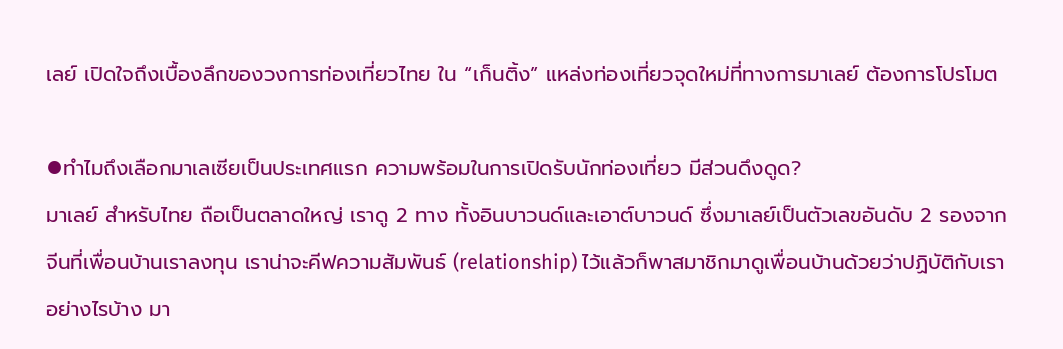เลย์ เปิดใจถึงเบื้องลึกของวงการท่องเที่ยวไทย ใน “เก็นติ้ง” แหล่งท่องเที่ยวจุดใหม่ที่ทางการมาเลย์ ต้องการโปรโมต

⦁ทำไมถึงเลือกมาเลเซียเป็นประเทศแรก ความพร้อมในการเปิดรับนักท่องเที่ยว มีส่วนดึงดูด?
มาเลย์ สำหรับไทย ถือเป็นตลาดใหญ่ เราดู 2 ทาง ทั้งอินบาวนด์และเอาต์บาวนด์ ซึ่งมาเลย์เป็นตัวเลขอันดับ 2 รองจากจีนที่เพื่อนบ้านเราลงทุน เราน่าจะคีฟความสัมพันธ์ (relationship) ไว้แล้วก็พาสมาชิกมาดูเพื่อนบ้านด้วยว่าปฏิบัติกับเราอย่างไรบ้าง มา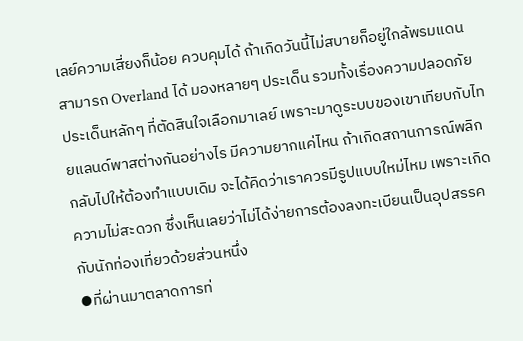เลย์ความเสี่ยงก็น้อย ควบคุมได้ ถ้าเกิดวันนี้ไม่สบายก็อยู่ใกล้พรมแดน สามารถ Overland ได้ มองหลายๆ ประเด็น รวมทั้งเรื่องความปลอดภัย
ประเด็นหลักๆ ที่ตัดสินใจเลือกมาเลย์ เพราะมาดูระบบของเขาเทียบกับไทยแลนด์พาสต่างกันอย่างไร มีความยากแค่ไหน ถ้าเกิดสถานการณ์พลิกกลับไปให้ต้องทำแบบเดิม จะได้คิดว่าเราควรมีรูปแบบใหม่ไหม เพราะเกิดความไม่สะดวก ซึ่งเห็นเลยว่าไม่ได้ง่ายการต้องลงทะเบียนเป็นอุปสรรคกับนักท่องเที่ยวด้วยส่วนหนึ่ง
⦁ที่ผ่านมาตลาดการท่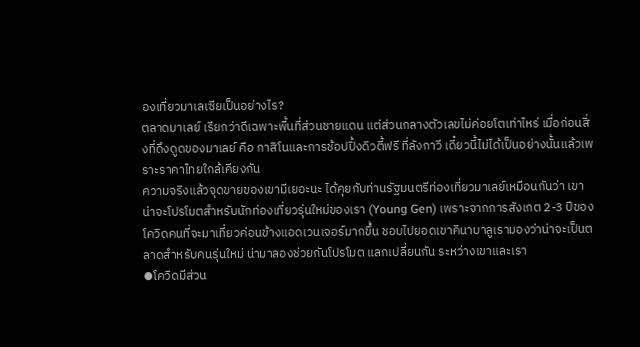องเที่ยวมาเลเซียเป็นอย่างไร?
ตลาดมาเลย์ เรียกว่าดีเฉพาะพื้นที่ส่วนชายแดน แต่ส่วนกลางตัวเลขไม่ค่อยโตเท่าไหร่ เมื่อก่อนสิ่งที่ดึงดูดของมาเลย์ คือ กาสิโนและการช้อปปิ้งดิวตี้ฟรี ที่ลังกาวี เดี๋ยวนี้ไม่ได้เป็นอย่างนั้นแล้วเพราะราคาไทยใกล้เคียงกัน
ความจริงแล้วจุดขายของเขามีเยอะนะ ได้คุยกับท่านรัฐมนตรีท่องเที่ยวมาเลย์เหมือนกันว่า เขาน่าจะโปรโมตสำหรับนักท่องเที่ยวรุ่นใหม่ของเรา (Young Gen) เพราะจากการสังเกต 2-3 ปีของโควิดคนที่จะมาเที่ยวค่อนข้างแอดเวนเจอร์มากขึ้น ชอบไปยอดเขาคินาบาลูเรามองว่าน่าจะเป็นตลาดสำหรับคนรุ่นใหม่ น่ามาลองช่วยกันโปรโมต แลกเปลี่ยนกัน ระหว่างเขาและเรา
⦁โควิดมีส่วน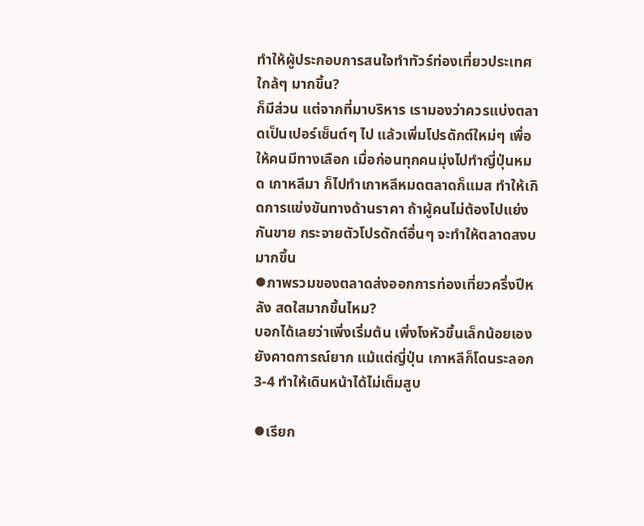ทำให้ผู้ประกอบการสนใจทำทัวร์ท่องเที่ยวประเทศใกล้ๆ มากขึ้น?
ก็มีส่วน แต่จากที่มาบริหาร เรามองว่าควรแบ่งตลาดเป็นเปอร์เซ็นต์ๆ ไป แล้วเพิ่มโปรดักต์ใหม่ๆ เพื่อให้คนมีทางเลือก เมื่อก่อนทุกคนมุ่งไปทำญี่ปุ่นหมด เกาหลีมา ก็ไปทำเกาหลีหมดตลาดก็แมส ทำให้เกิดการแข่งขันทางด้านราคา ถ้าผู้คนไม่ต้องไปแย่งกันขาย กระจายตัวโปรดักต์อื่นๆ จะทำให้ตลาดสงบมากขึ้น
⦁ภาพรวมของตลาดส่งออกการท่องเที่ยวครึ่งปีหลัง สดใสมากขึ้นไหม?
บอกได้เลยว่าเพิ่งเริ่มต้น เพิ่งโงหัวขึ้นเล็กน้อยเอง ยังคาดการณ์ยาก แม้แต่ญี่ปุ่น เกาหลีก็โดนระลอก 3-4 ทำให้เดินหน้าได้ไม่เต็มสูบ

⦁เรียก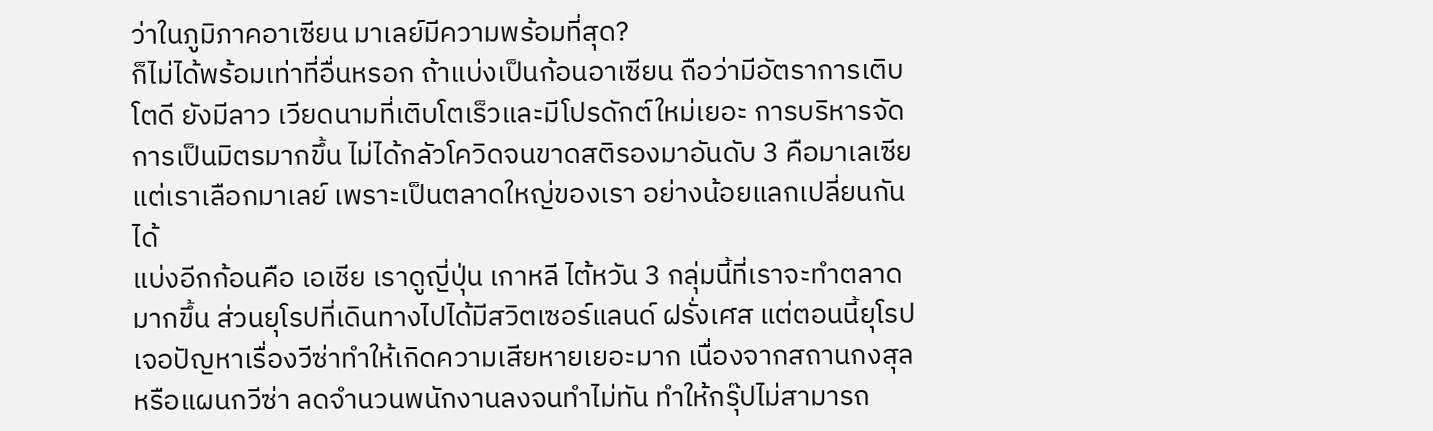ว่าในภูมิภาคอาเซียน มาเลย์มีความพร้อมที่สุด?
ก็ไม่ได้พร้อมเท่าที่อื่นหรอก ถ้าแบ่งเป็นก้อนอาเซียน ถือว่ามีอัตราการเติบโตดี ยังมีลาว เวียดนามที่เติบโตเร็วและมีโปรดักต์ใหม่เยอะ การบริหารจัดการเป็นมิตรมากขึ้น ไม่ได้กลัวโควิดจนขาดสติรองมาอันดับ 3 คือมาเลเซีย แต่เราเลือกมาเลย์ เพราะเป็นตลาดใหญ่ของเรา อย่างน้อยแลกเปลี่ยนกันได้
แบ่งอีกก้อนคือ เอเชีย เราดูญี่ปุ่น เกาหลี ไต้หวัน 3 กลุ่มนี้ที่เราจะทำตลาดมากขึ้น ส่วนยุโรปที่เดินทางไปได้มีสวิตเซอร์แลนด์ ฝรั่งเศส แต่ตอนนี้ยุโรปเจอปัญหาเรื่องวีซ่าทำให้เกิดความเสียหายเยอะมาก เนื่องจากสถานกงสุล หรือแผนกวีซ่า ลดจำนวนพนักงานลงจนทำไม่ทัน ทำให้กรุ๊ปไม่สามารถ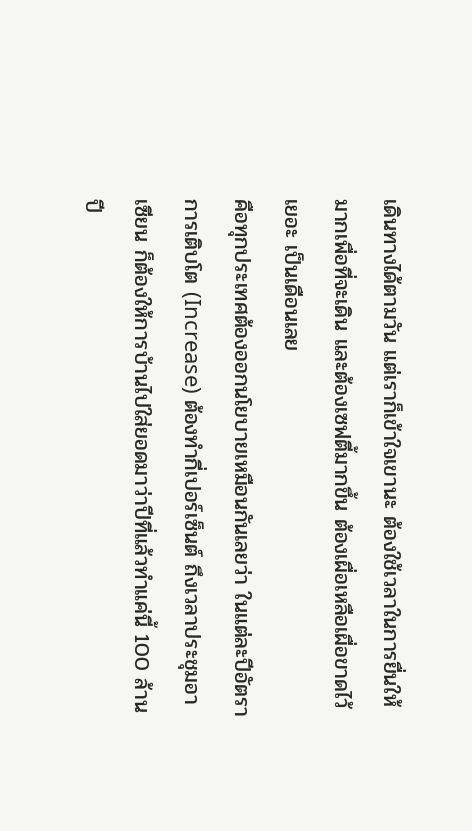เดินทางได้ตามวัน แต่เราก็เข้าใจเขานะ ต้องใช้เวลาในการยื่นให้มากเพื่อที่จะเดิน และต้องเซฟตี้มากขึ้น ต้องเผื่อเหลือเผื่อขาดไว้เยอะ เป็นเดือนเลย
คือทุกประเทศต้องออกนโยบายเหมือนกันเลยว่า ในแต่ละปีอัตราการเติบโต (Increase) ต้องทำกี่เปอร์เซ็นต์ ถึงเวลาประชุมอาเซียน ก็ต้องให้การบ้านไปใส่ยอดมาว่าปีที่แล้วทำแค่นี้ 100 ล้าน ปี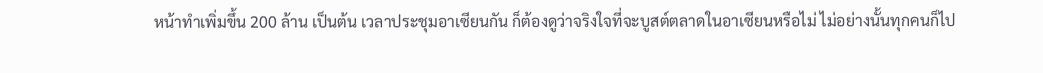หน้าทำเพิ่มขึ้น 200 ล้าน เป็นต้น เวลาประชุมอาเซียนกัน ก็ต้องดูว่าจริงใจที่จะบูสต์ตลาดในอาเซียนหรือไม่ ไม่อย่างนั้นทุกคนก็ไป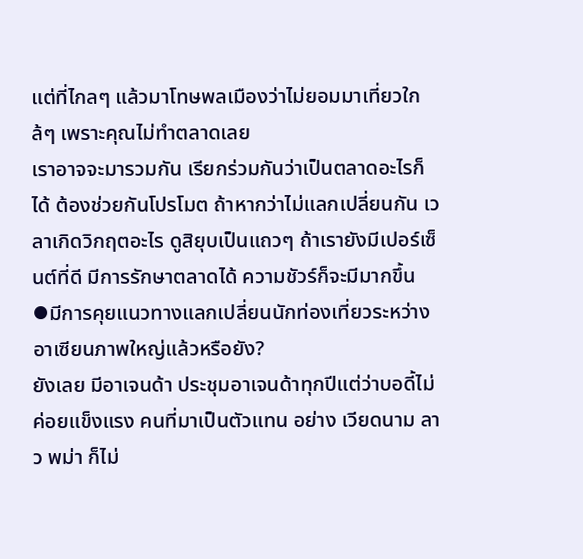แต่ที่ไกลๆ แล้วมาโทษพลเมืองว่าไม่ยอมมาเที่ยวใกล้ๆ เพราะคุณไม่ทำตลาดเลย
เราอาจจะมารวมกัน เรียกร่วมกันว่าเป็นตลาดอะไรก็ได้ ต้องช่วยกันโปรโมต ถ้าหากว่าไม่แลกเปลี่ยนกัน เวลาเกิดวิกฤตอะไร ดูสิยุบเป็นแถวๆ ถ้าเรายังมีเปอร์เซ็นต์ที่ดี มีการรักษาตลาดได้ ความชัวร์ก็จะมีมากขึ้น
⦁มีการคุยแนวทางแลกเปลี่ยนนักท่องเที่ยวระหว่างอาเซียนภาพใหญ่แล้วหรือยัง?
ยังเลย มีอาเจนด้า ประชุมอาเจนด้าทุกปีแต่ว่าบอดี้ไม่ค่อยแข็งแรง คนที่มาเป็นตัวแทน อย่าง เวียดนาม ลาว พม่า ก็ไม่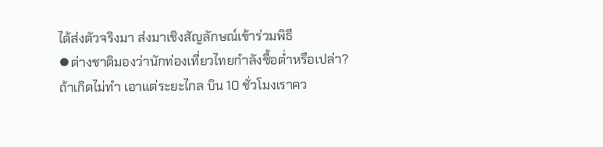ได้ส่งตัวจริงมา ส่งมาเชิงสัญลักษณ์เข้าร่วมพิธี
⦁ต่างชาติมองว่านักท่องเที่ยวไทยกำลังซื้อต่ำหรือเปล่า?
ถ้าเกิดไม่ทำ เอาแต่ระยะไกล บิน 10 ชั่วโมงเราคว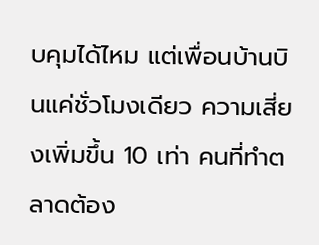บคุมได้ไหม แต่เพื่อนบ้านบินแค่ชั่วโมงเดียว ความเสี่ยงเพิ่มขึ้น 10 เท่า คนที่ทำตลาดต้อง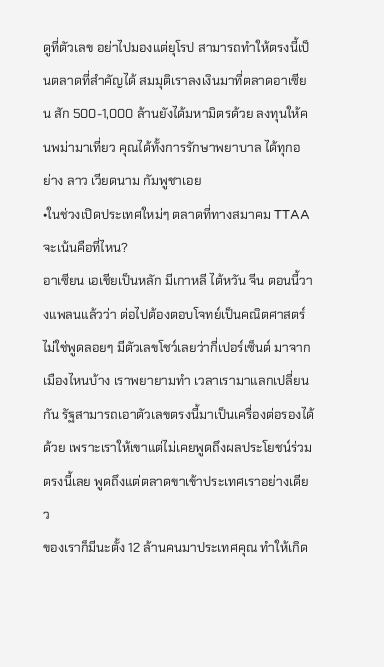ดูที่ตัวเลข อย่าไปมองแต่ยุโรป สามารถทำให้ตรงนี้เป็นตลาดที่สำคัญได้ สมมุติเราลงเงินมาที่ตลาดอาเซียน สัก 500-1,000 ล้านยังได้มหามิตรด้วย ลงทุนให้คนพม่ามาเที่ยว คุณได้ทั้งการรักษาพยาบาล ได้ทุกอย่าง ลาว เวียดนาม กัมพูชาเอย
•ในช่วงเปิดประเทศใหม่ๆ ตลาดที่ทางสมาคม TTAA จะเน้นคือที่ไหน?
อาเซียน เอเชียเป็นหลัก มีเกาหลี ไต้หวัน จีน ตอนนี้วางแพลนแล้วว่า ต่อไปต้องตอบโจทย์เป็นคณิตศาสตร์ ไม่ใช่พูดลอยๆ มีตัวเลขโชว์เลยว่ากี่เปอร์เซ็นต์ มาจากเมืองไหนบ้าง เราพยายามทำ เวลาเรามาแลกเปลี่ยนกัน รัฐสามารถเอาตัวเลขตรงนี้มาเป็นเครื่องต่อรองได้ด้วย เพราะเราให้เขาแต่ไม่เคยพูดถึงผลประโยชน์ร่วมตรงนี้เลย พูดถึงแต่ตลาดขาเข้าประเทศเราอย่างเดียว
ของเราก็มีนะตั้ง 12 ล้านคนมาประเทศคุณ ทำให้เกิด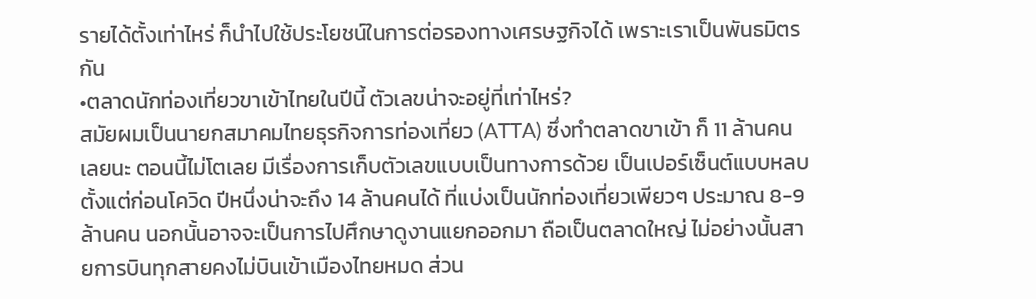รายได้ตั้งเท่าไหร่ ก็นำไปใช้ประโยชน์ในการต่อรองทางเศรษฐกิจได้ เพราะเราเป็นพันธมิตรกัน
•ตลาดนักท่องเที่ยวขาเข้าไทยในปีนี้ ตัวเลขน่าจะอยู่ที่เท่าไหร่?
สมัยผมเป็นนายกสมาคมไทยธุรกิจการท่องเที่ยว (ATTA) ซึ่งทำตลาดขาเข้า ก็ 11 ล้านคนเลยนะ ตอนนี้ไม่โตเลย มีเรื่องการเก็บตัวเลขแบบเป็นทางการด้วย เป็นเปอร์เซ็นต์แบบหลบ ตั้งแต่ก่อนโควิด ปีหนึ่งน่าจะถึง 14 ล้านคนได้ ที่แบ่งเป็นนักท่องเที่ยวเพียวๆ ประมาณ 8-9 ล้านคน นอกนั้นอาจจะเป็นการไปศึกษาดูงานแยกออกมา ถือเป็นตลาดใหญ่ ไม่อย่างนั้นสายการบินทุกสายคงไม่บินเข้าเมืองไทยหมด ส่วน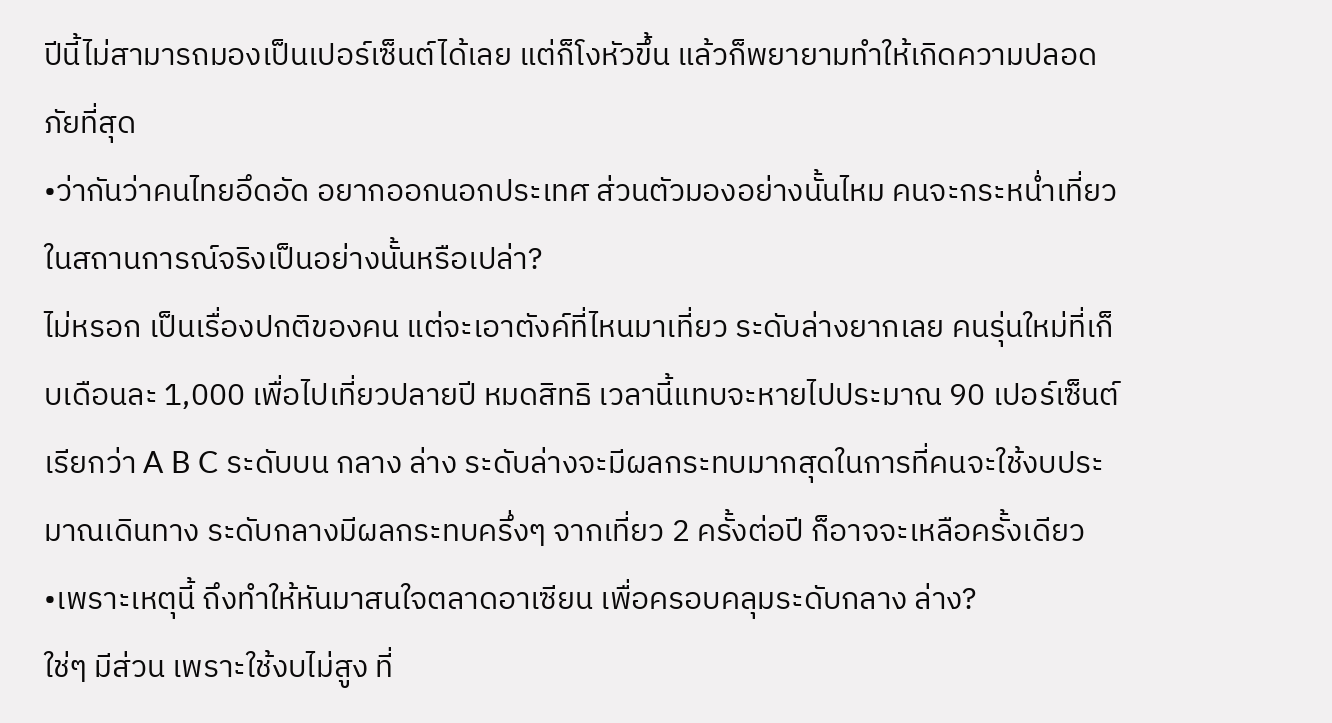ปีนี้ไม่สามารถมองเป็นเปอร์เซ็นต์ได้เลย แต่ก็โงหัวขึ้น แล้วก็พยายามทำให้เกิดความปลอดภัยที่สุด
•ว่ากันว่าคนไทยอึดอัด อยากออกนอกประเทศ ส่วนตัวมองอย่างนั้นไหม คนจะกระหน่ำเที่ยวในสถานการณ์จริงเป็นอย่างนั้นหรือเปล่า?
ไม่หรอก เป็นเรื่องปกติของคน แต่จะเอาตังค์ที่ไหนมาเที่ยว ระดับล่างยากเลย คนรุ่นใหม่ที่เก็บเดือนละ 1,000 เพื่อไปเที่ยวปลายปี หมดสิทธิ เวลานี้แทบจะหายไปประมาณ 90 เปอร์เซ็นต์ เรียกว่า A B C ระดับบน กลาง ล่าง ระดับล่างจะมีผลกระทบมากสุดในการที่คนจะใช้งบประมาณเดินทาง ระดับกลางมีผลกระทบครึ่งๆ จากเที่ยว 2 ครั้งต่อปี ก็อาจจะเหลือครั้งเดียว
•เพราะเหตุนี้ ถึงทำให้หันมาสนใจตลาดอาเซียน เพื่อครอบคลุมระดับกลาง ล่าง?
ใช่ๆ มีส่วน เพราะใช้งบไม่สูง ที่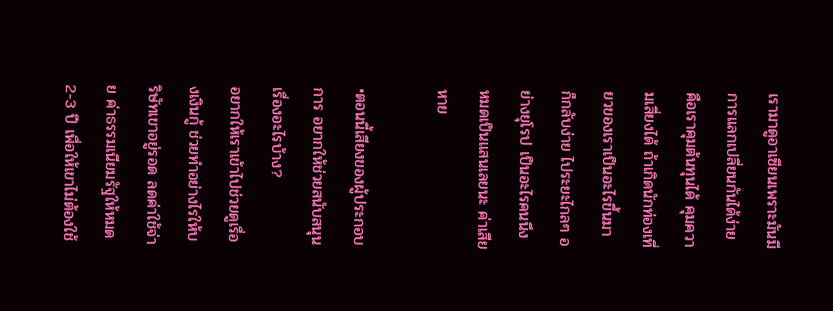เรามาดูอาเซียนเพราะมันมีการแลกเปลี่ยนกันได้ง่าย คือเราคุมต้นทุนได้ คุมความเสี่ยงได้ ถ้าเกิดนักท่องเที่ยวของเราเป็นอะไรขึ้นมา ก็กลับง่าย ไประยะไกลๆ อย่างยุโรป เป็นอะไรคนนึง หมดเป็นแสนเลยนะ ค่าเสียหาย

•ตอนนี้เสียงของผู้ประกอบการ อยากให้ช่วยสนับสนุนเรื่องอะไรบ้าง?
อยากให้เราเข้าไปช่วยดูเรื่องเงินกู้ ช่วยทำอย่างไรให้บริษัทเขาอยู่รอด ลดค่าใช้จ่าย ค่าธรรมเนียมรัฐให้หมด 2-3 ปี เพื่อให้เขาไม่ต้องใช้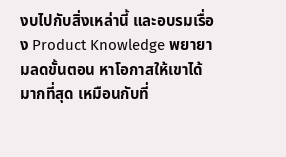งบไปกับสิ่งเหล่านี้ และอบรมเรื่อง Product Knowledge พยายามลดขั้นตอน หาโอกาสให้เขาได้มากที่สุด เหมือนกับที่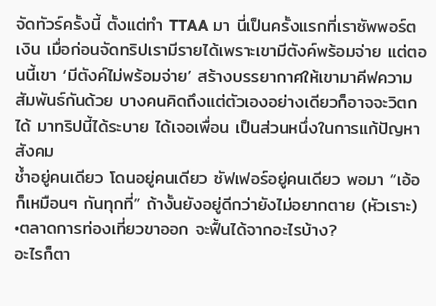จัดทัวร์ครั้งนี้ ตั้งแต่ทำ TTAA มา นี่เป็นครั้งแรกที่เราซัพพอร์ตเงิน เมื่อก่อนจัดทริปเรามีรายได้เพราะเขามีตังค์พร้อมจ่าย แต่ตอนนี้เขา ‘มีตังค์ไม่พร้อมจ่าย’ สร้างบรรยากาศให้เขามาคีฟความสัมพันธ์กันด้วย บางคนคิดถึงแต่ตัวเองอย่างเดียวก็อาจจะวิตกได้ มาทริปนี้ได้ระบาย ได้เจอเพื่อน เป็นส่วนหนึ่งในการแก้ปัญหาสังคม
ช้ำอยู่คนเดียว โดนอยู่คนเดียว ซัฟเฟอร์อยู่คนเดียว พอมา “เอ้อ ก็เหมือนๆ กันทุกที่” ถ้างั้นยังอยู่ดีกว่ายังไม่อยากตาย (หัวเราะ)
•ตลาดการท่องเที่ยวขาออก จะฟื้นได้จากอะไรบ้าง?
อะไรก็ตา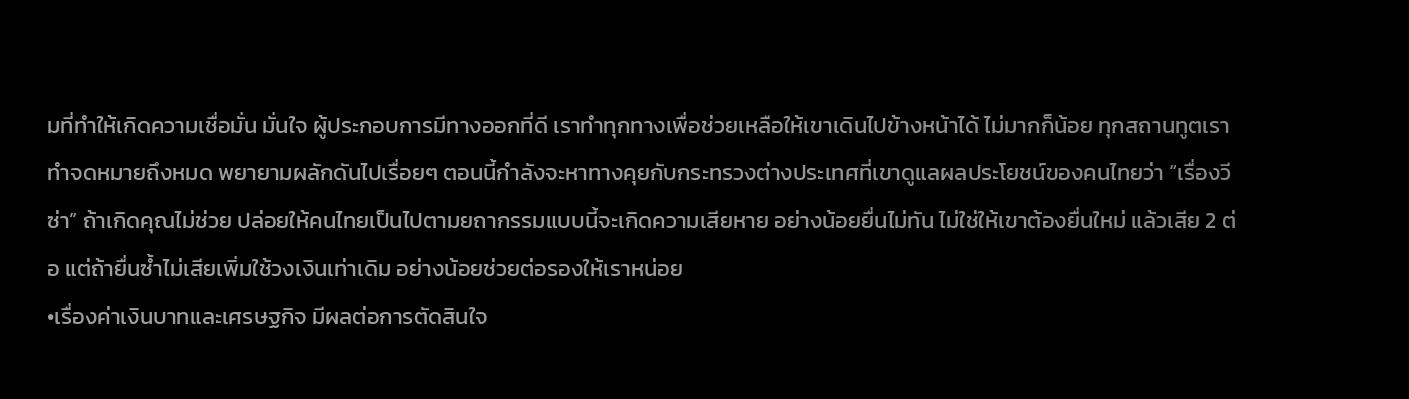มที่ทำให้เกิดความเชื่อมั่น มั่นใจ ผู้ประกอบการมีทางออกที่ดี เราทำทุกทางเพื่อช่วยเหลือให้เขาเดินไปข้างหน้าได้ ไม่มากก็น้อย ทุกสถานทูตเราทำจดหมายถึงหมด พยายามผลักดันไปเรื่อยๆ ตอนนี้กำลังจะหาทางคุยกับกระทรวงต่างประเทศที่เขาดูแลผลประโยชน์ของคนไทยว่า “เรื่องวีซ่า” ถ้าเกิดคุณไม่ช่วย ปล่อยให้คนไทยเป็นไปตามยถากรรมแบบนี้จะเกิดความเสียหาย อย่างน้อยยื่นไม่ทัน ไม่ใช่ให้เขาต้องยื่นใหม่ แล้วเสีย 2 ต่อ แต่ถ้ายื่นซ้ำไม่เสียเพิ่มใช้วงเงินเท่าเดิม อย่างน้อยช่วยต่อรองให้เราหน่อย
•เรื่องค่าเงินบาทและเศรษฐกิจ มีผลต่อการตัดสินใจ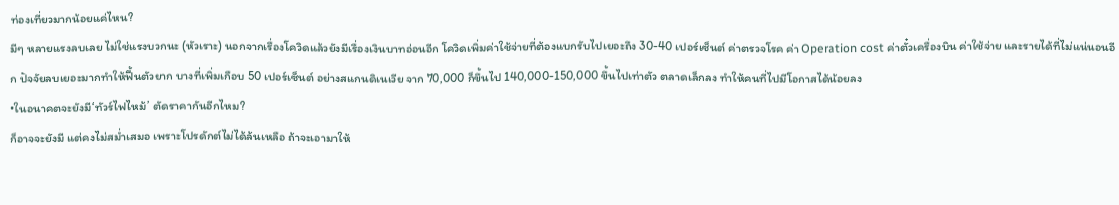ท่องเที่ยวมากน้อยแค่ไหน?
มีๆ หลายแรงลบเลย ไม่ใช่แรงบวกนะ (หัวเราะ) นอกจากเรื่องโควิดแล้วยังมีเรื่องเงินบาทอ่อนอีก โควิดเพิ่มค่าใช้จ่ายที่ต้องแบกรับไปเยอะถึง 30-40 เปอร์เซ็นต์ ค่าตรวจโรค ค่า Operation cost ค่าตั๋วเครื่องบิน ค่าใช้จ่าย และรายได้ที่ไม่แน่นอนอีก ปัจจัยลบเยอะมากทำให้ฟื้นตัวยาก บางที่เพิ่มเกือบ 50 เปอร์เซ็นต์ อย่างสแกนดิเนเวีย จาก 70,000 ก็ขึ้นไป 140,000-150,000 ขึ้นไปเท่าตัว ตลาดเล็กลง ทำให้คนที่ไปมีโอกาสได้น้อยลง
•ในอนาคตจะยังมี‘ทัวร์ไฟไหม้’ ตัดราคากันอีกไหม?
ก็อาจจะยังมี แต่คงไม่สม่ำเสมอ เพราะโปรดักต์ไม่ได้ล้นเหลือ ถ้าจะเอามาให้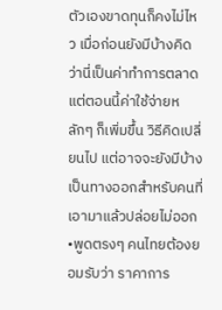ตัวเองขาดทุนก็คงไม่ไหว เมื่อก่อนยังมีบ้างคิดว่านี่เป็นค่าทำการตลาด แต่ตอนนี้ค่าใช้จ่ายหลักๆ ก็เพิ่มขึ้น วิธีคิดเปลี่ยนไป แต่อาจจะยังมีบ้าง เป็นทางออกสำหรับคนที่เอามาแล้วปล่อยไม่ออก
•พูดตรงๆ คนไทยต้องยอมรับว่า ราคาการ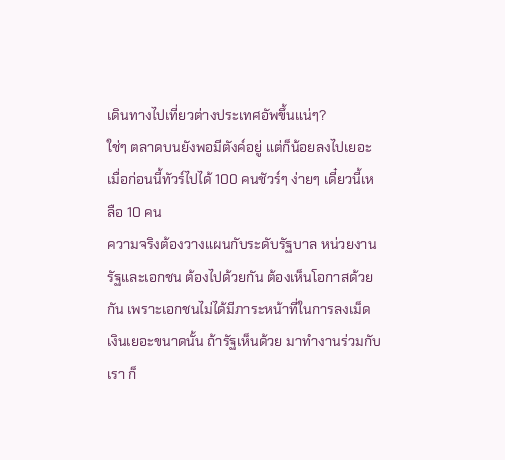เดินทางไปเที่ยวต่างประเทศอัพขึ้นแน่ๆ?
ใช่ๆ ตลาดบนยังพอมีตังค์อยู่ แต่ก็น้อยลงไปเยอะ เมื่อก่อนนี้ทัวร์ไปได้ 100 คนชัวร์ๆ ง่ายๆ เดี๋ยวนี้เหลือ 10 คน
ความจริงต้องวางแผนกับระดับรัฐบาล หน่วยงานรัฐและเอกชน ต้องไปด้วยกัน ต้องเห็นโอกาสด้วยกัน เพราะเอกชนไม่ได้มีภาระหน้าที่ในการลงเม็ดเงินเยอะขนาดนั้น ถ้ารัฐเห็นด้วย มาทำงานร่วมกับเรา ก็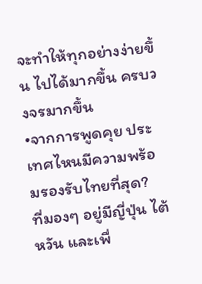จะทำให้ทุกอย่างง่ายขึ้น ไปได้มากขึ้น ครบวงจรมากขึ้น
•จากการพูดคุย ประเทศไหนมีความพร้อมรองรับไทยที่สุด?
ที่มองๆ อยู่มีญี่ปุ่น ไต้หวัน และเพื่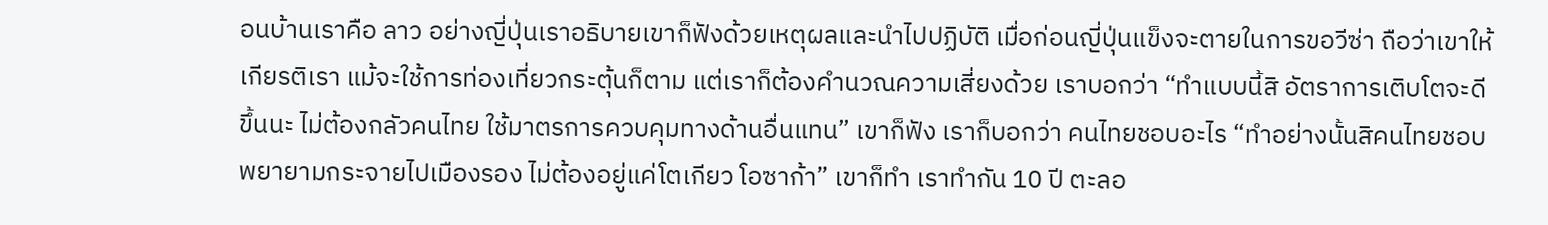อนบ้านเราคือ ลาว อย่างญี่ปุ่นเราอธิบายเขาก็ฟังด้วยเหตุผลและนำไปปฏิบัติ เมื่อก่อนญี่ปุ่นแข็งจะตายในการขอวีซ่า ถือว่าเขาให้เกียรติเรา แม้จะใช้การท่องเที่ยวกระตุ้นก็ตาม แต่เราก็ต้องคำนวณความเสี่ยงด้วย เราบอกว่า “ทำแบบนี้สิ อัตราการเติบโตจะดีขึ้นนะ ไม่ต้องกลัวคนไทย ใช้มาตรการควบคุมทางด้านอื่นแทน” เขาก็ฟัง เราก็บอกว่า คนไทยชอบอะไร “ทำอย่างนั้นสิคนไทยชอบ พยายามกระจายไปเมืองรอง ไม่ต้องอยู่แค่โตเกียว โอซาก้า” เขาก็ทำ เราทำกัน 10 ปี ตะลอ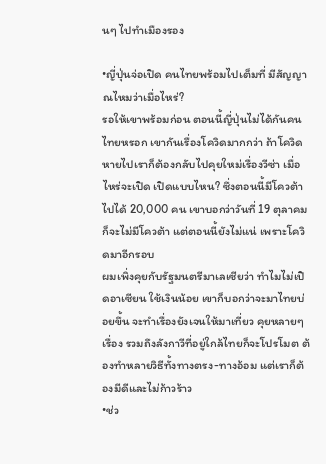นๆ ไปทำเมืองรอง

•ญี่ปุ่นจ่อเปิด คนไทยพร้อมไปเต็มที่ มีสัญญาณไหมว่าเมื่อไหร่?
รอให้เขาพร้อมก่อน ตอนนี้ญี่ปุ่นไม่ได้กันคนไทยหรอก เขากันเรื่องโควิดมากกว่า ถ้าโควิดหายไปเราก็ต้องกลับไปคุยใหม่เรื่องวีซ่า เมื่อไหร่จะเปิด เปิดแบบไหน? ซึ่งตอนนี้มีโควต้าไปได้ 20,000 คน เขาบอกว่าวันที่ 19 ตุลาคม ก็จะไม่มีโควต้า แต่ตอนนี้ยังไม่แน่ เพราะโควิดมาอีกรอบ
ผมเพิ่งคุยกับรัฐมนตรีมาเลเซียว่า ทำไมไม่เปิดอาเซียน ใช้เงินน้อย เขาก็บอกว่าจะมาไทยบ่อยขึ้น จะทำเรื่องยังเจนให้มาเที่ยว คุยหลายๆ เรื่อง รวมถึงลังกาวีที่อยู่ใกล้ไทยก็จะโปรโมต ต้องทำหลายวิธีทั้งทางตรง-ทางอ้อม แต่เราก็ต้องมีดีและไม่ก้าวร้าว
•ช่ว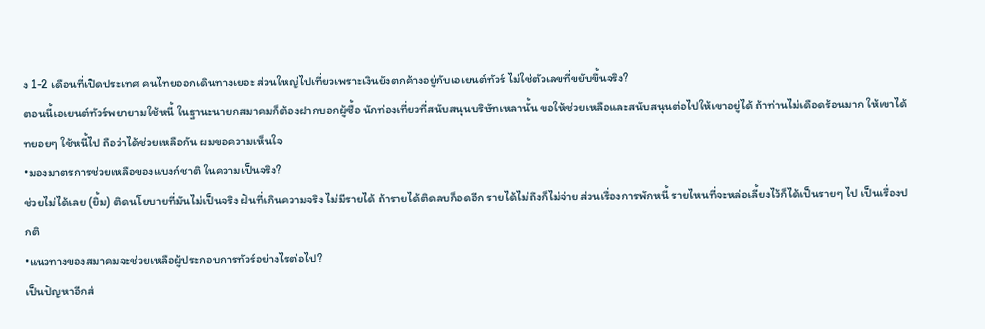ง 1-2 เดือนที่เปิดประเทศ คนไทยออกเดินทางเยอะ ส่วนใหญ่ไปเที่ยวเพราะเงินยังตกค้างอยู่กับเอเยนต์ทัวร์ ไม่ใช่ตัวเลขที่ขยับขึ้นจริง?
ตอนนี้เอเยนต์ทัวร์พยายามใช้หนี้ ในฐานะนายกสมาคมก็ต้องฝากบอกผู้ซื้อ นักท่องเที่ยวที่สนับสนุนบริษัทเหลานั้น ขอให้ช่วยเหลือและสนับสนุนต่อไปให้เขาอยู่ได้ ถ้าท่านไม่เดือดร้อนมาก ให้เขาได้ทยอยๆ ใช้หนี้ไป ถือว่าได้ช่วยเหลือกัน ผมขอความเห็นใจ
•มองมาตรการช่วยเหลือของแบงก์ชาติ ในความเป็นจริง?
ช่วยไม่ได้เลย (ยิ้ม) ติดนโยบายที่มันไม่เป็นจริง ฝันที่เกินความจริง ไม่มีรายได้ ถ้ารายได้ติดลบก็อดอีก รายได้ไม่ถึงก็ไม่จ่าย ส่วนเรื่องการพักหนี้ รายไหนที่จะหล่อเลี้ยงไว้ก็ได้เป็นรายๆ ไป เป็นเรื่องปกติ
•แนวทางของสมาคมจะช่วยเหลือผู้ประกอบการทัวร์อย่างไรต่อไป?
เป็นปัญหาอีกส่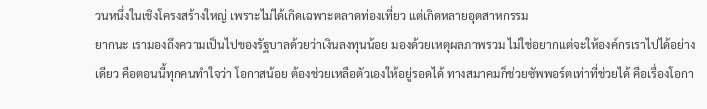วนหนึ่งในเชิงโครงสร้างใหญ่ เพราะไม่ได้เกิดเฉพาะตลาดท่องเที่ยว แต่เกิดหลายอุตสาหกรรม
ยากนะ เรามองถึงความเป็นไปของรัฐบาลด้วยว่าเงินลงทุนน้อย มองด้วยเหตุผลภาพรวม ไม่ใช่อยากแต่จะให้องค์กรเราไปได้อย่างเดียว คือตอนนี้ทุกคนทำใจว่า โอกาสน้อย ต้องช่วยเหลือตัวเองให้อยู่รอดได้ ทางสมาคมก็ช่วยซัพพอร์ตเท่าที่ช่วยได้ คือเรื่องโอกา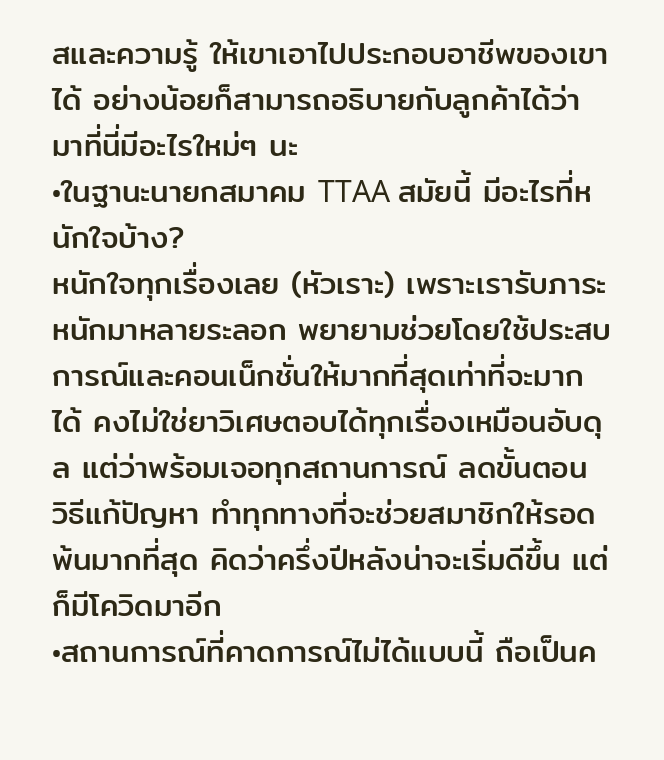สและความรู้ ให้เขาเอาไปประกอบอาชีพของเขาได้ อย่างน้อยก็สามารถอธิบายกับลูกค้าได้ว่า มาที่นี่มีอะไรใหม่ๆ นะ
•ในฐานะนายกสมาคม TTAA สมัยนี้ มีอะไรที่หนักใจบ้าง?
หนักใจทุกเรื่องเลย (หัวเราะ) เพราะเรารับภาระหนักมาหลายระลอก พยายามช่วยโดยใช้ประสบการณ์และคอนเน็กชั่นให้มากที่สุดเท่าที่จะมากได้ คงไม่ใช่ยาวิเศษตอบได้ทุกเรื่องเหมือนอับดุล แต่ว่าพร้อมเจอทุกสถานการณ์ ลดขั้นตอน
วิธีแก้ปัญหา ทำทุกทางที่จะช่วยสมาชิกให้รอดพ้นมากที่สุด คิดว่าครึ่งปีหลังน่าจะเริ่มดีขึ้น แต่ก็มีโควิดมาอีก
•สถานการณ์ที่คาดการณ์ไม่ได้แบบนี้ ถือเป็นค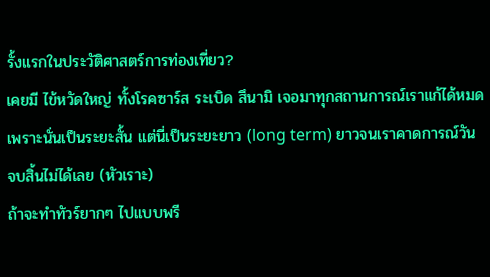รั้งแรกในประวัติศาสตร์การท่องเที่ยว?
เคยมี ไข้หวัดใหญ่ ทั้งโรคซาร์ส ระเบิด สึนามิ เจอมาทุกสถานการณ์เราแก้ได้หมด เพราะนั่นเป็นระยะสั้น แต่นี่เป็นระยะยาว (long term) ยาวจนเราคาดการณ์วันจบสิ้นไม่ได้เลย (หัวเราะ)
ถ้าจะทำทัวร์ยากๆ ไปแบบพรี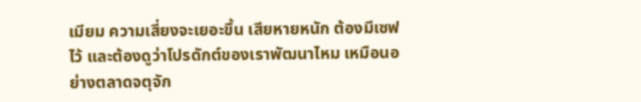เมียม ความเสี่ยงจะเยอะขึ้น เสียหายหนัก ต้องมีเซฟไว้ และต้องดูว่าโปรดักต์ของเราพัฒนาไหม เหมือนอย่างตลาดจตุจัก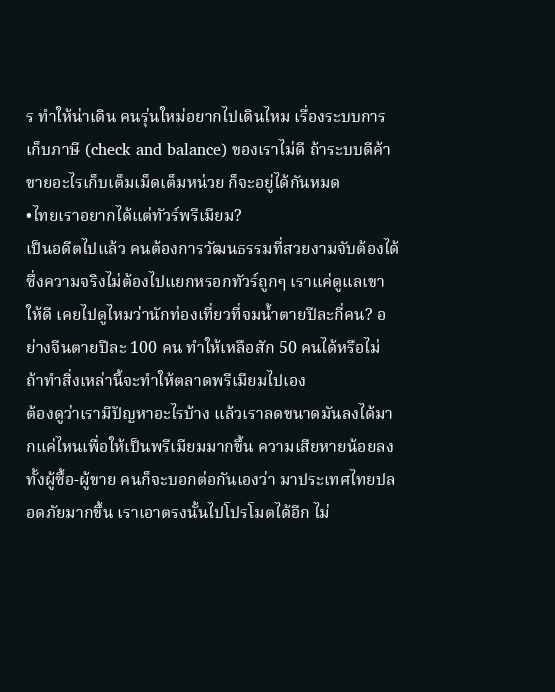ร ทำให้น่าเดิน คนรุ่นใหม่อยากไปเดินไหม เรื่องระบบการเก็บภาษี (check and balance) ของเราไม่ดี ถ้าระบบดีค้าขายอะไรเก็บเต็มเม็ดเต็มหน่วย ก็จะอยู่ได้กันหมด
•ไทยเราอยากได้แต่ทัวร์พรีเมียม?
เป็นอดีตไปแล้ว คนต้องการวัฒนธรรมที่สวยงามจับต้องได้ ซึ่งความจริงไม่ต้องไปแยกหรอกทัวร์ถูกๆ เราแค่ดูแลเขาให้ดี เคยไปดูไหมว่านักท่องเที่ยวที่จมน้ำตายปีละกี่คน? อย่างจีนตายปีละ 100 คน ทำให้เหลือสัก 50 คนได้หรือไม่ ถ้าทำสิ่งเหล่านี้จะทำให้ตลาดพรีเมียมไปเอง
ต้องดูว่าเรามีปัญหาอะไรบ้าง แล้วเราลดขนาดมันลงได้มากแค่ไหนเพื่อให้เป็นพรีเมียมมากขึ้น ความเสียหายน้อยลงทั้งผู้ซื้อ-ผู้ขาย คนก็จะบอกต่อกันเองว่า มาประเทศไทยปลอดภัยมากขึ้น เราเอาตรงนั้นไปโปรโมตได้อีก ไม่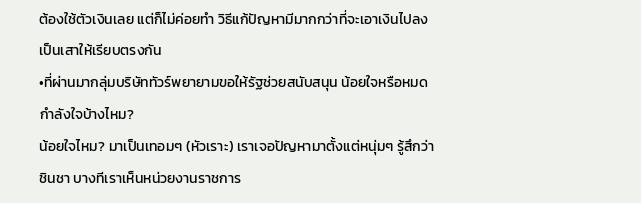ต้องใช้ตัวเงินเลย แต่ก็ไม่ค่อยทำ วิธีแก้ปัญหามีมากกว่าที่จะเอาเงินไปลงเป็นเสาให้เรียบตรงกัน
•ที่ผ่านมากลุ่มบริษัททัวร์พยายามขอให้รัฐช่วยสนับสนุน น้อยใจหรือหมดกำลังใจบ้างไหม?
น้อยใจไหม? มาเป็นเทอมๆ (หัวเราะ) เราเจอปัญหามาตั้งแต่หนุ่มๆ รู้สึกว่าชินชา บางทีเราเห็นหน่วยงานราชการ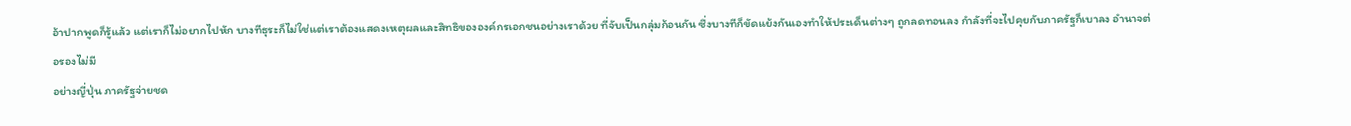อ้าปากพูดก็รู้แล้ว แต่เราก็ไม่อยากไปหัก บางทีธุระก็ไม่ใช่แต่เราต้องแสดงเหตุผลและสิทธิขององค์กรเอกชนอย่างเราด้วย ที่จับเป็นกลุ่มก้อนกัน ซึ่งบางทีก็ขัดแย้งกันเองทำให้ประเด็นต่างๆ ถูกลดทอนลง กำลังที่จะไปคุยกับภาครัฐก็เบาลง อำนาจต่อรองไม่มี
อย่างญี่ปุ่น ภาครัฐจ่ายชด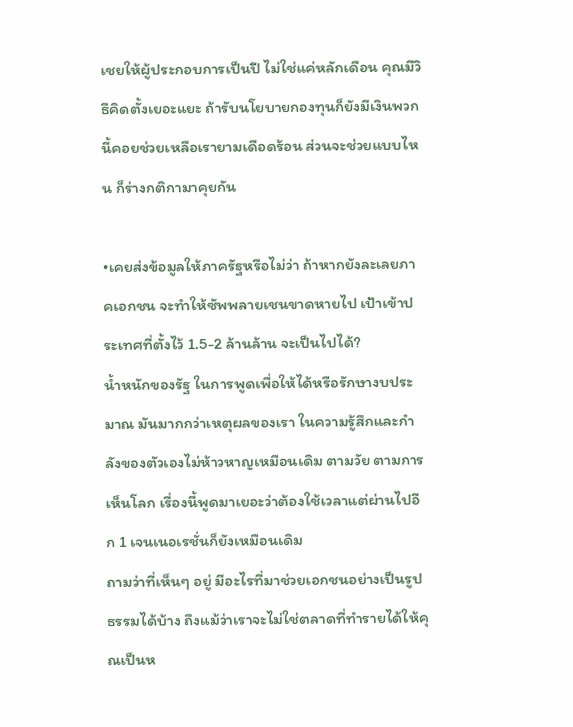เชยให้ผู้ประกอบการเป็นปี ไม่ใช่แค่หลักเดือน คุณมีวิธีคิดตั้งเยอะแยะ ถ้ารับนโยบายกองทุนก็ยังมีเงินพวกนี้คอยช่วยเหลือเรายามเดือดร้อน ส่วนจะช่วยแบบไหน ก็ร่างกติกามาคุยกัน

•เคยส่งข้อมูลให้ภาครัฐหรือไม่ว่า ถ้าหากยังละเลยภาคเอกชน จะทำให้ซัพพลายเชนขาดหายไป เป้าเข้าประเทศที่ตั้งไว้ 1.5-2 ล้านล้าน จะเป็นไปได้?
น้ำหนักของรัฐ ในการพูดเพื่อให้ได้หรือรักษางบประมาณ มันมากกว่าเหตุผลของเรา ในความรู้สึกและกำลังของตัวเองไม่ห้าวหาญเหมือนเดิม ตามวัย ตามการเห็นโลก เรื่องนี้พูดมาเยอะว่าต้องใช้เวลาแต่ผ่านไปอีก 1 เจนเนอเรชั่นก็ยังเหมือนเดิม
ถามว่าที่เห็นๆ อยู่ มีอะไรที่มาช่วยเอกชนอย่างเป็นรูปธรรมได้บ้าง ถึงแม้ว่าเราจะไม่ใช่ตลาดที่ทำรายได้ให้คุณเป็นห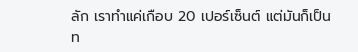ลัก เราทำแค่เกือบ 20 เปอร์เซ็นต์ แต่มันก็เป็นท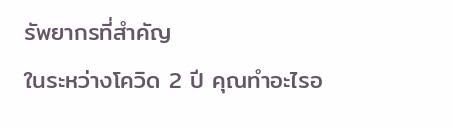รัพยากรที่สำคัญ
ในระหว่างโควิด 2 ปี คุณทำอะไรอ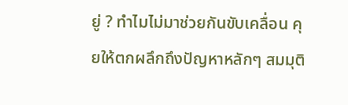ยู่ ? ทำไมไม่มาช่วยกันขับเคลื่อน คุยให้ตกผลึกถึงปัญหาหลักๆ สมมุติ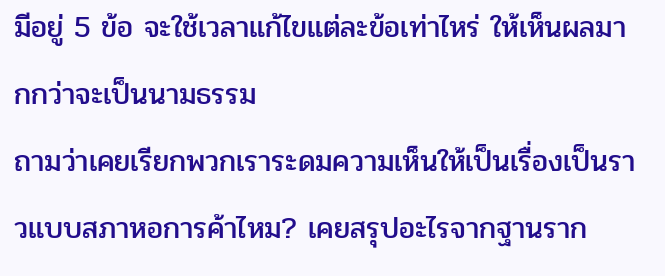มีอยู่ 5 ข้อ จะใช้เวลาแก้ไขแต่ละข้อเท่าไหร่ ให้เห็นผลมากกว่าจะเป็นนามธรรม
ถามว่าเคยเรียกพวกเราระดมความเห็นให้เป็นเรื่องเป็นราวแบบสภาหอการค้าไหม? เคยสรุปอะไรจากฐานราก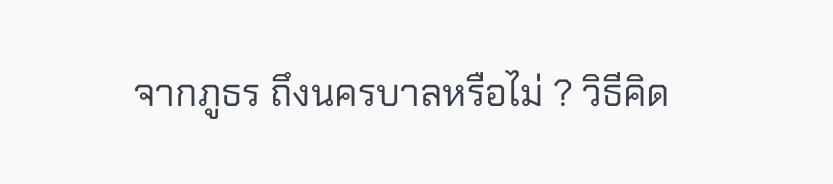จากภูธร ถึงนครบาลหรือไม่ ? วิธีคิด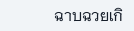ฉาบฉวยเกิ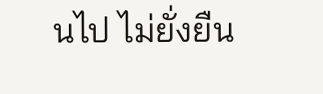นไป ไม่ยั่งยืน